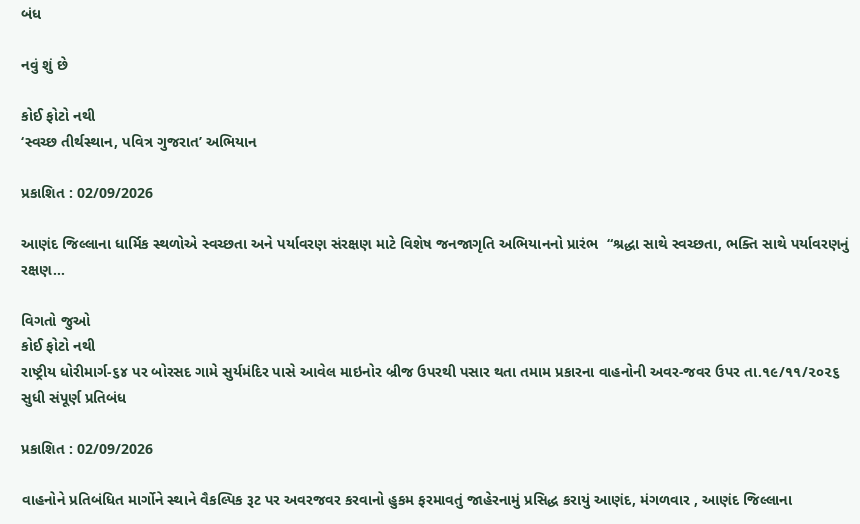બંધ

નવું શું છે

કોઈ ફોટો નથી
‘સ્વચ્છ તીર્થસ્થાન, પવિત્ર ગુજરાત’ અભિયાન

પ્રકાશિત : 02/09/2026

આણંદ જિલ્લાના ધાર્મિક સ્થળોએ સ્વચ્છતા અને પર્યાવરણ સંરક્ષણ માટે વિશેષ જનજાગૃતિ અભિયાનનો પ્રારંભ  “શ્રદ્ધા સાથે સ્વચ્છતા, ભક્તિ સાથે પર્યાવરણનું રક્ષણ…

વિગતો જુઓ
કોઈ ફોટો નથી
રાષ્ટ્રીય ધોરીમાર્ગ-૬૪ પર બોરસદ ગામે સુર્યમંદિર પાસે આવેલ માઇનોર બ્રીજ ઉપરથી પસાર થતા તમામ પ્રકારના વાહનોની અવર-જવર ઉપર તા.૧૯/૧૧/૨૦૨૬ સુધી સંપૂર્ણ પ્રતિબંધ

પ્રકાશિત : 02/09/2026

વાહનોને પ્રતિબંધિત માર્ગોને સ્થાને વૈકલ્પિક રૂટ પર અવરજવર કરવાનો હુકમ ફરમાવતું જાહેરનામું પ્રસિદ્ધ કરાયું આણંદ, મંગળવાર , આણંદ જિલ્લાના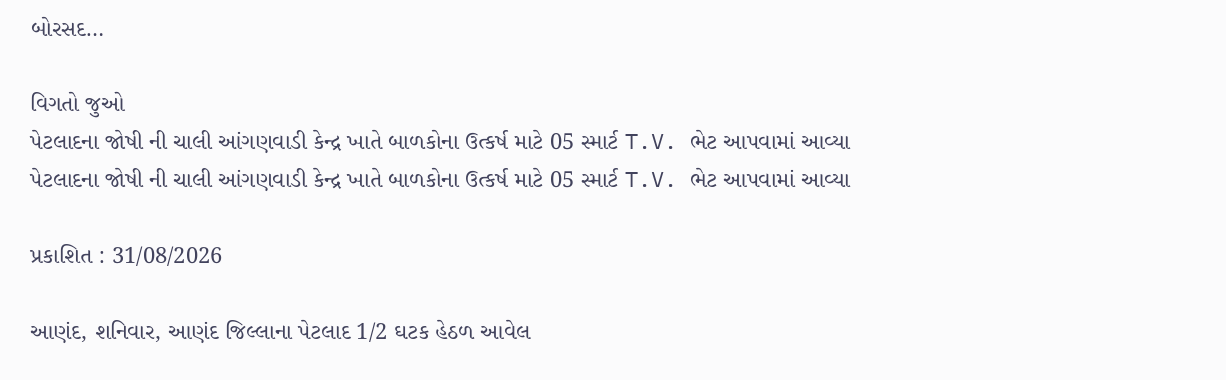બોરસદ…

વિગતો જુઓ
પેટલાદના જોષી ની ચાલી આંગણવાડી કેન્દ્ર ખાતે બાળકોના ઉત્કર્ષ માટે 05 સ્માર્ટ T.V. ભેટ આપવામાં આવ્યા
પેટલાદના જોષી ની ચાલી આંગણવાડી કેન્દ્ર ખાતે બાળકોના ઉત્કર્ષ માટે 05 સ્માર્ટ T.V. ભેટ આપવામાં આવ્યા

પ્રકાશિત : 31/08/2026

આણંદ, શનિવાર, આણંદ જિલ્લાના પેટલાદ 1/2 ઘટક હેઠળ આવેલ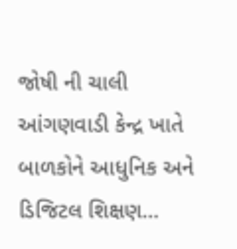જોષી ની ચાલી આંગણવાડી કેન્દ્ર ખાતે બાળકોને આધુનિક અને ડિજિટલ શિક્ષણ…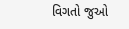વિગતો જુઓ